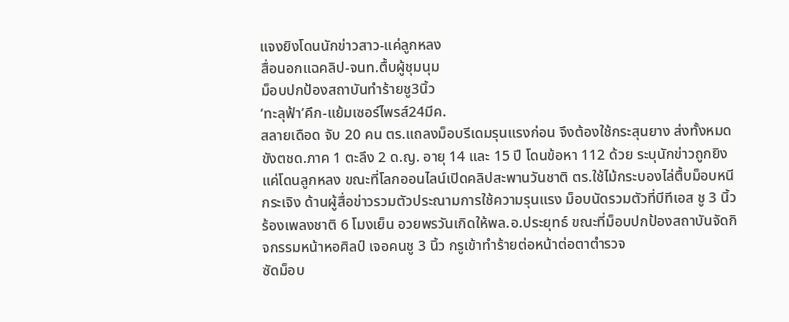แจงยิงโดนนักข่าวสาว-แค่ลูกหลง
สื่อนอกแฉคลิป-จนท.ตื้บผู้ชุมนุม
ม็อบปกป้องสถาบันทำร้ายชู3นิ้ว
‘ทะลุฟ้า’คึก-แย้มเซอร์ไพรส์24มีค.
สลายเดือด จับ 20 คน ตร.แถลงม็อบรีเดมรุนแรงก่อน จึงต้องใช้กระสุนยาง ส่งทั้งหมดขังตชด.ภาค 1 ตะลึง 2 ด.ญ. อายุ 14 และ 15 ปี โดนข้อหา 112 ด้วย ระบุนักข่าวถูกยิงแค่โดนลูกหลง ขณะที่โลกออนไลน์เปิดคลิปสะพานวันชาติ ตร.ใช้ไม้กระบองไล่ตื้บม็อบหนีกระเจิง ด้านผู้สื่อข่าวรวมตัวประณามการใช้ความรุนแรง ม็อบนัดรวมตัวที่บีทีเอส ชู 3 นิ้วร้องเพลงชาติ 6 โมงเย็น อวยพรวันเกิดให้พล.อ.ประยุทธ์ ขณะที่ม็อบปกป้องสถาบันจัดกิจกรรมหน้าหอศิลป์ เจอคนชู 3 นิ้ว กรูเข้าทำร้ายต่อหน้าต่อตาตำรวจ
ซัดม็อบ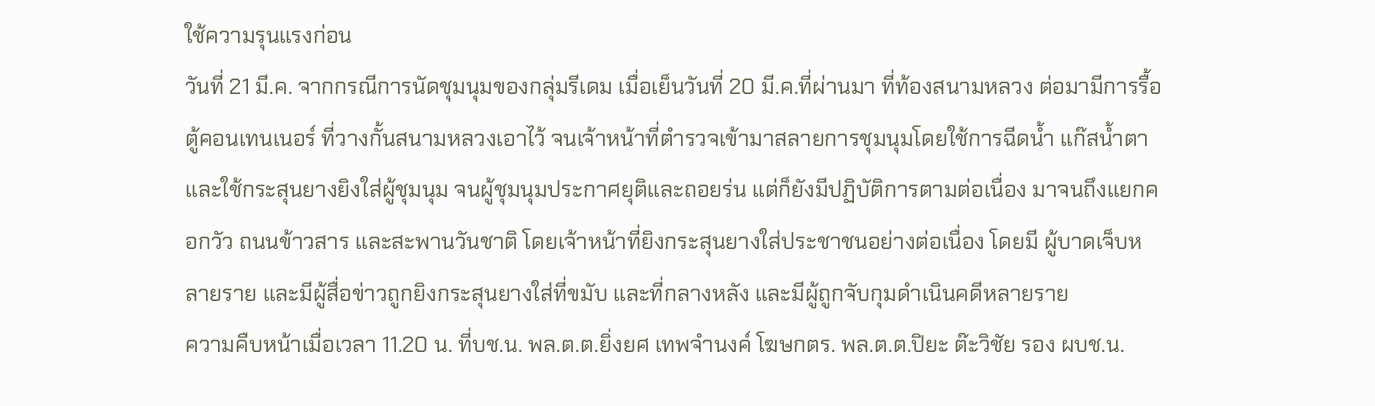ใช้ความรุนแรงก่อน
วันที่ 21 มี.ค. จากกรณีการนัดชุมนุมของกลุ่มรีเดม เมื่อเย็นวันที่ 20 มี.ค.ที่ผ่านมา ที่ท้องสนามหลวง ต่อมามีการรื้อตู้คอนเทนเนอร์ ที่วางกั้นสนามหลวงเอาไว้ จนเจ้าหน้าที่ตำรวจเข้ามาสลายการชุมนุมโดยใช้การฉีดน้ำ แก๊สน้ำตา และใช้กระสุนยางยิงใส่ผู้ชุมนุม จนผู้ชุมนุมประกาศยุติและถอยร่น แต่ก็ยังมีปฏิบัติการตามต่อเนื่อง มาจนถึงแยกคอกวัว ถนนข้าวสาร และสะพานวันชาติ โดยเจ้าหน้าที่ยิงกระสุนยางใส่ประชาชนอย่างต่อเนื่อง โดยมี ผู้บาดเจ็บหลายราย และมีผู้สื่อข่าวถูกยิงกระสุนยางใส่ที่ขมับ และที่กลางหลัง และมีผู้ถูกจับกุมดำเนินคดีหลายราย
ความคืบหน้าเมื่อเวลา 11.20 น. ที่บช.น. พล.ต.ต.ยิ่งยศ เทพจำนงค์ โฆษกตร. พล.ต.ต.ปิยะ ต๊ะวิชัย รอง ผบช.น.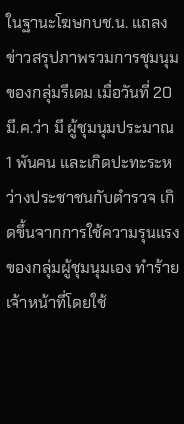ในฐานะโฆษกบช.น. แถลงข่าวสรุปภาพรวมการชุมนุมของกลุ่มรีเดม เมื่อวันที่ 20 มี.ค.ว่า มี ผู้ชุมนุมประมาณ 1 พันคน และเกิดปะทะระหว่างประชาชนกับตำรวจ เกิดขึ้นจากการใช้ความรุนแรงของกลุ่มผู้ชุมนุมเอง ทำร้าย เจ้าหน้าที่โดยใช้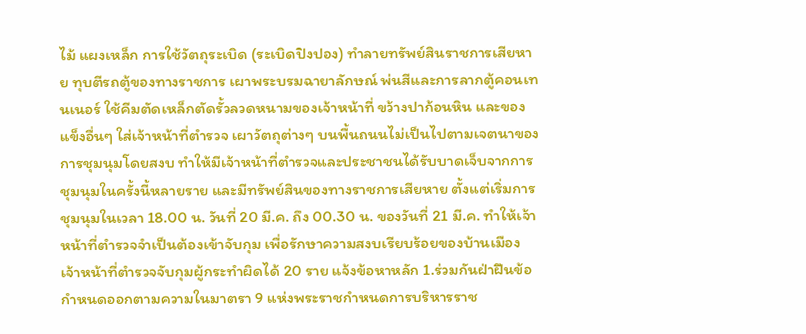ไม้ แผงเหล็ก การใช้วัตถุระเบิด (ระเบิดปิงปอง) ทำลายทรัพย์สินราชการเสียหาย ทุบตีรถตู้ของทางราชการ เผาพระบรมฉายาลักษณ์ พ่นสีและการลากตู้คอนเทนเนอร์ ใช้คีมตัดเหล็กตัดรั้วลวดหนามของเจ้าหน้าที่ ขว้างปาก้อนหิน และของแข็งอื่นๆ ใส่เจ้าหน้าที่ตำรวจ เผาวัตถุต่างๆ บนพื้นถนนไม่เป็นไปตามเจตนาของการชุมนุมโดยสงบ ทำให้มีเจ้าหน้าที่ตำรวจและประชาชนได้รับบาดเจ็บจากการชุมนุมในครั้งนี้หลายราย และมีทรัพย์สินของทางราชการเสียหาย ตั้งแต่เริ่มการชุมนุมในเวลา 18.00 น. วันที่ 20 มี.ค. ถึง 00.30 น. ของวันที่ 21 มี.ค. ทำให้เจ้าหน้าที่ตำรวจจำเป็นต้องเข้าจับกุม เพื่อรักษาความสงบเรียบร้อยของบ้านเมือง
เจ้าหน้าที่ตำรวจจับกุมผู้กระทำผิดได้ 20 ราย แจ้งข้อหาหลัก 1.ร่วมกันฝ่าฝืนข้อกำหนดออกตามความในมาตรา 9 แห่งพระราชกำหนดการบริหารราช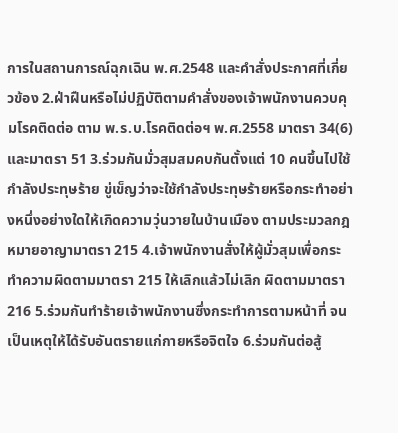การในสถานการณ์ฉุกเฉิน พ.ศ.2548 และคำสั่งประกาศที่เกี่ยวข้อง 2.ฝ่าฝืนหรือไม่ปฏิบัติตามคำสั่งของเจ้าพนักงานควบคุมโรคติดต่อ ตาม พ.ร.บ.โรคติดต่อฯ พ.ศ.2558 มาตรา 34(6) และมาตรา 51 3.ร่วมกันมั่วสุมสมคบกันตั้งแต่ 10 คนขึ้นไปใช้กำลังประทุษร้าย ขู่เข็ญว่าจะใช้กำลังประทุษร้ายหรือกระทำอย่างหนึ่งอย่างใดให้เกิดความวุ่นวายในบ้านเมือง ตามประมวลกฎหมายอาญามาตรา 215 4.เจ้าพนักงานสั่งให้ผู้มั่วสุมเพื่อกระทำความผิดตามมาตรา 215 ให้เลิกแล้วไม่เลิก ผิดตามมาตรา 216 5.ร่วมกันทำร้ายเจ้าพนักงานซึ่งกระทำการตามหน้าที่ จนเป็นเหตุให้ได้รับอันตรายแก่กายหรือจิตใจ 6.ร่วมกันต่อสู้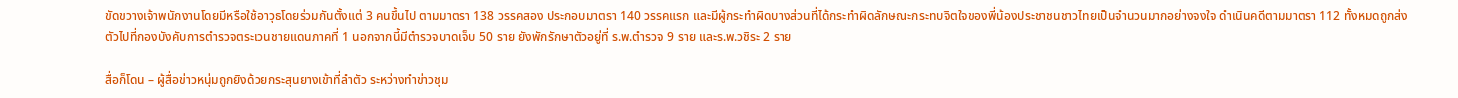ขัดขวางเจ้าพนักงานโดยมีหรือใช้อาวุธโดยร่วมกันตั้งแต่ 3 คนขึ้นไป ตามมาตรา 138 วรรคสอง ประกอบมาตรา 140 วรรคแรก และมีผู้กระทำผิดบางส่วนที่ได้กระทำผิดลักษณะกระทบจิตใจของพี่น้องประชาชนชาวไทยเป็นจำนวนมากอย่างจงใจ ดำเนินคดีตามมาตรา 112 ทั้งหมดถูกส่งตัวไปที่กองบังคับการตำรวจตระเวนชายแดนภาคที่ 1 นอกจากนี้มีตำรวจบาดเจ็บ 50 ราย ยังพักรักษาตัวอยู่ที่ ร.พ.ตำรวจ 9 ราย และร.พ.วชิระ 2 ราย

สื่อก็โดน – ผู้สื่อข่าวหนุ่มถูกยิงด้วยกระสุนยางเข้าที่ลำตัว ระหว่างทำข่าวชุม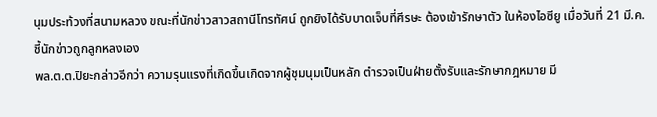นุมประท้วงที่สนามหลวง ขณะที่นักข่าวสาวสถานีโทรทัศน์ ถูกยิงได้รับบาดเจ็บที่ศีรษะ ต้องเข้ารักษาตัว ในห้องไอซียู เมื่อวันที่ 21 มี.ค.
ชี้นักข่าวถูกลูกหลงเอง
พล.ต.ต.ปิยะกล่าวอีกว่า ความรุนแรงที่เกิดขึ้นเกิดจากผู้ชุมนุมเป็นหลัก ตำรวจเป็นฝ่ายตั้งรับและรักษากฎหมาย มี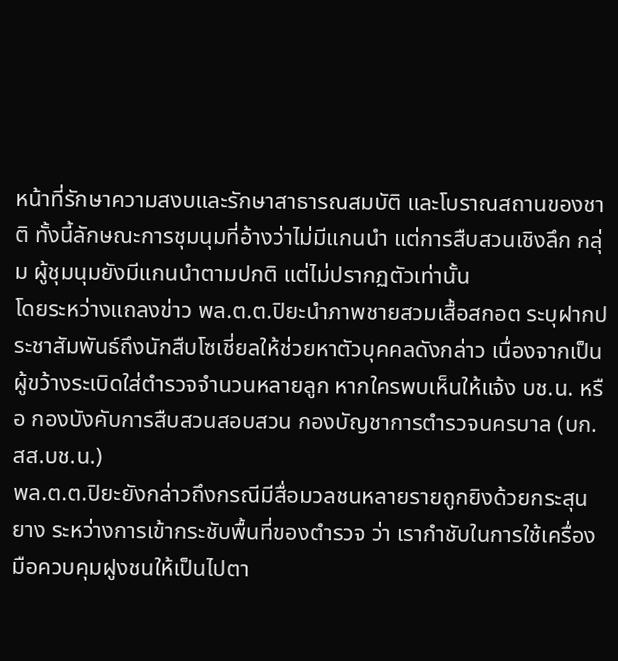หน้าที่รักษาความสงบและรักษาสาธารณสมบัติ และโบราณสถานของชาติ ทั้งนี้ลักษณะการชุมนุมที่อ้างว่าไม่มีแกนนำ แต่การสืบสวนเชิงลึก กลุ่ม ผู้ชุมนุมยังมีแกนนำตามปกติ แต่ไม่ปรากฏตัวเท่านั้น
โดยระหว่างแถลงข่าว พล.ต.ต.ปิยะนำภาพชายสวมเสื้อสกอต ระบุฝากประชาสัมพันธ์ถึงนักสืบโซเชี่ยลให้ช่วยหาตัวบุคคลดังกล่าว เนื่องจากเป็นผู้ขว้างระเบิดใส่ตำรวจจำนวนหลายลูก หากใครพบเห็นให้แจ้ง บช.น. หรือ กองบังคับการสืบสวนสอบสวน กองบัญชาการตำรวจนครบาล (บก.สส.บช.น.)
พล.ต.ต.ปิยะยังกล่าวถึงกรณีมีสื่อมวลชนหลายรายถูกยิงด้วยกระสุนยาง ระหว่างการเข้ากระชับพื้นที่ของตำรวจ ว่า เรากำชับในการใช้เครื่องมือควบคุมฝูงชนให้เป็นไปตา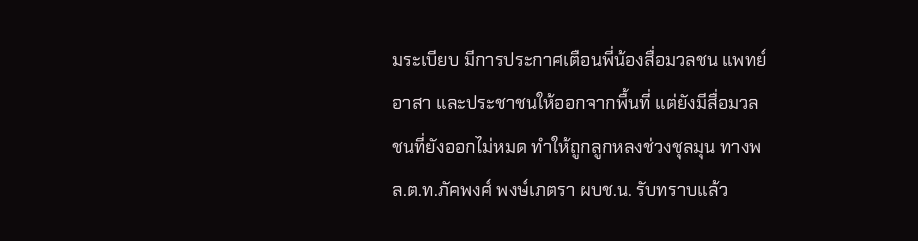มระเบียบ มีการประกาศเตือนพี่น้องสื่อมวลชน แพทย์อาสา และประชาชนให้ออกจากพื้นที่ แต่ยังมีสื่อมวลชนที่ยังออกไม่หมด ทำให้ถูกลูกหลงช่วงชุลมุน ทางพล.ต.ท.ภัคพงศ์ พงษ์เภตรา ผบช.น. รับทราบแล้ว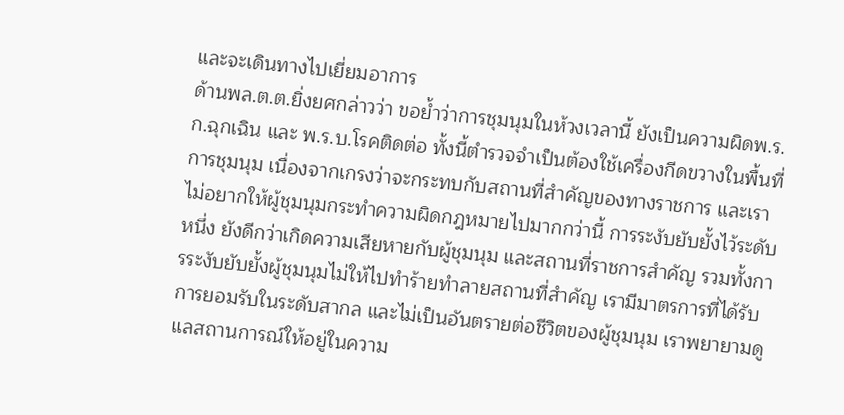และจะเดินทางไปเยี่ยมอาการ
ด้านพล.ต.ต.ยิ่งยศกล่าวว่า ขอย้ำว่าการชุมนุมในห้วงเวลานี้ ยังเป็นความผิดพ.ร.ก.ฉุกเฉิน และ พ.ร.บ.โรคติดต่อ ทั้งนี้ตำรวจจำเป็นต้องใช้เครื่องกีดขวางในพื้นที่การชุมนุม เนื่องจากเกรงว่าจะกระทบกับสถานที่สำคัญของทางราชการ และเราไม่อยากให้ผู้ชุมนุมกระทำความผิดกฎหมายไปมากกว่านี้ การระงับยับยั้งไว้ระดับหนึ่ง ยังดีกว่าเกิดความเสียหายกับผู้ชุมนุม และสถานที่ราชการสำคัญ รวมทั้งการระงับยับยั้งผู้ชุมนุมไม่ให้ไปทำร้ายทำลายสถานที่สำคัญ เรามีมาตรการที่ได้รับการยอมรับในระดับสากล และไม่เป็นอันตรายต่อชีวิตของผู้ชุมนุม เราพยายามดูแลสถานการณ์ให้อยู่ในความ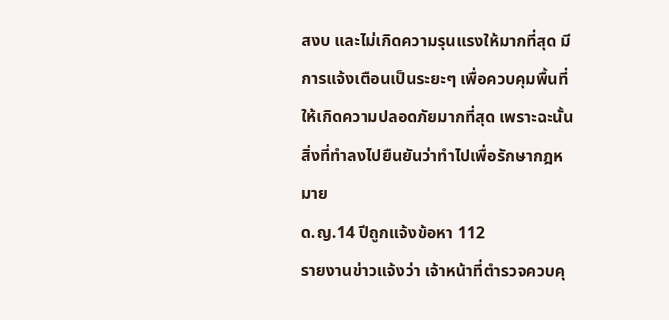สงบ และไม่เกิดความรุนแรงให้มากที่สุด มีการแจ้งเตือนเป็นระยะๆ เพื่อควบคุมพื้นที่ให้เกิดความปลอดภัยมากที่สุด เพราะฉะนั้นสิ่งที่ทำลงไปยืนยันว่าทำไปเพื่อรักษากฎหมาย
ด.ญ.14 ปีถูกแจ้งข้อหา 112
รายงานข่าวแจ้งว่า เจ้าหน้าที่ตำรวจควบคุ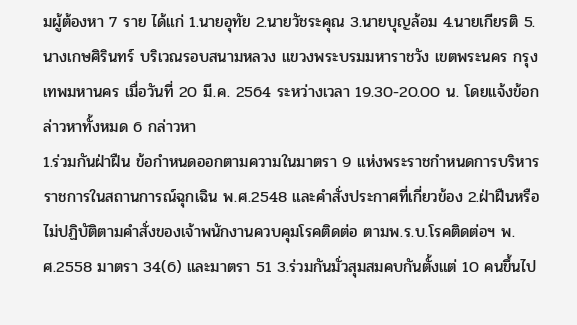มผู้ต้องหา 7 ราย ได้แก่ 1.นายอุทัย 2.นายวัชระคุณ 3.นายบุญล้อม 4.นายเกียรติ 5.นางเกษศิรินทร์ บริเวณรอบสนามหลวง แขวงพระบรมมหาราชวัง เขตพระนคร กรุงเทพมหานคร เมื่อวันที่ 20 มี.ค. 2564 ระหว่างเวลา 19.30-20.00 น. โดยแจ้งข้อกล่าวหาทั้งหมด 6 กล่าวหา
1.ร่วมกันฝ่าฝืน ข้อกำหนดออกตามความในมาตรา 9 แห่งพระราชกำหนดการบริหารราชการในสถานการณ์ฉุกเฉิน พ.ศ.2548 และคำสั่งประกาศที่เกี่ยวข้อง 2.ฝ่าฝืนหรือไม่ปฏิบัติตามคำสั่งของเจ้าพนักงานควบคุมโรคติดต่อ ตามพ.ร.บ.โรคติดต่อฯ พ.ศ.2558 มาตรา 34(6) และมาตรา 51 3.ร่วมกันมั่วสุมสมคบกันตั้งแต่ 10 คนขึ้นไป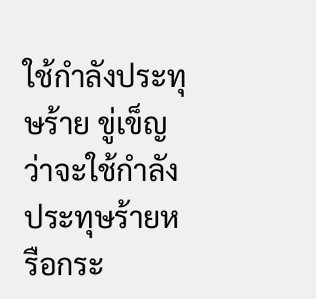ใช้กำลังประทุษร้าย ขู่เข็ญว่าจะใช้กำลังประทุษร้ายหรือกระ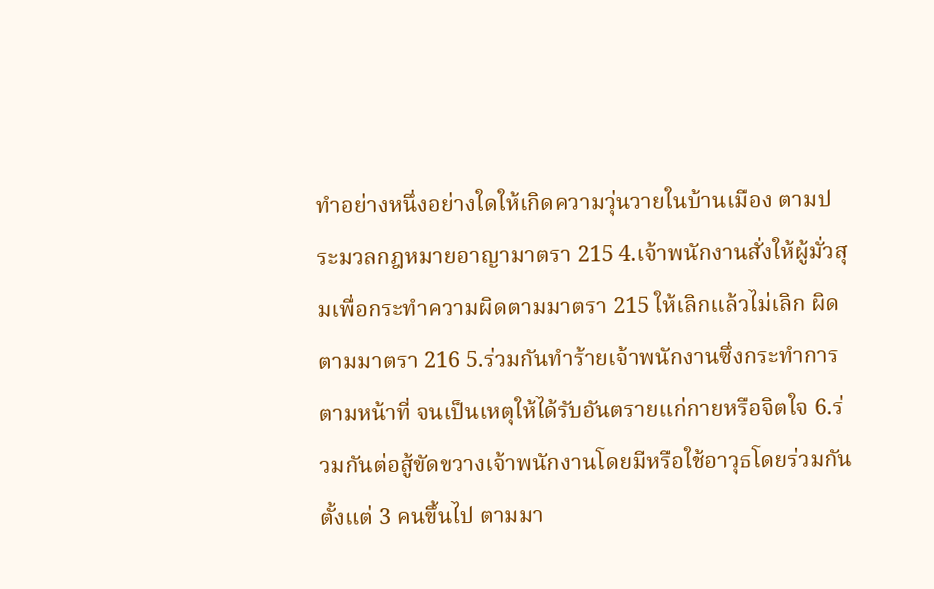ทำอย่างหนึ่งอย่างใดให้เกิดความวุ่นวายในบ้านเมือง ตามประมวลกฎหมายอาญามาตรา 215 4.เจ้าพนักงานสั่งให้ผู้มั่วสุมเพื่อกระทำความผิดตามมาตรา 215 ให้เลิกแล้วไม่เลิก ผิดตามมาตรา 216 5.ร่วมกันทำร้ายเจ้าพนักงานซึ่งกระทำการตามหน้าที่ จนเป็นเหตุให้ได้รับอันตรายแก่กายหรือจิตใจ 6.ร่วมกันต่อสู้ขัดขวางเจ้าพนักงานโดยมีหรือใช้อาวุธโดยร่วมกันตั้งแต่ 3 คนขึ้นไป ตามมา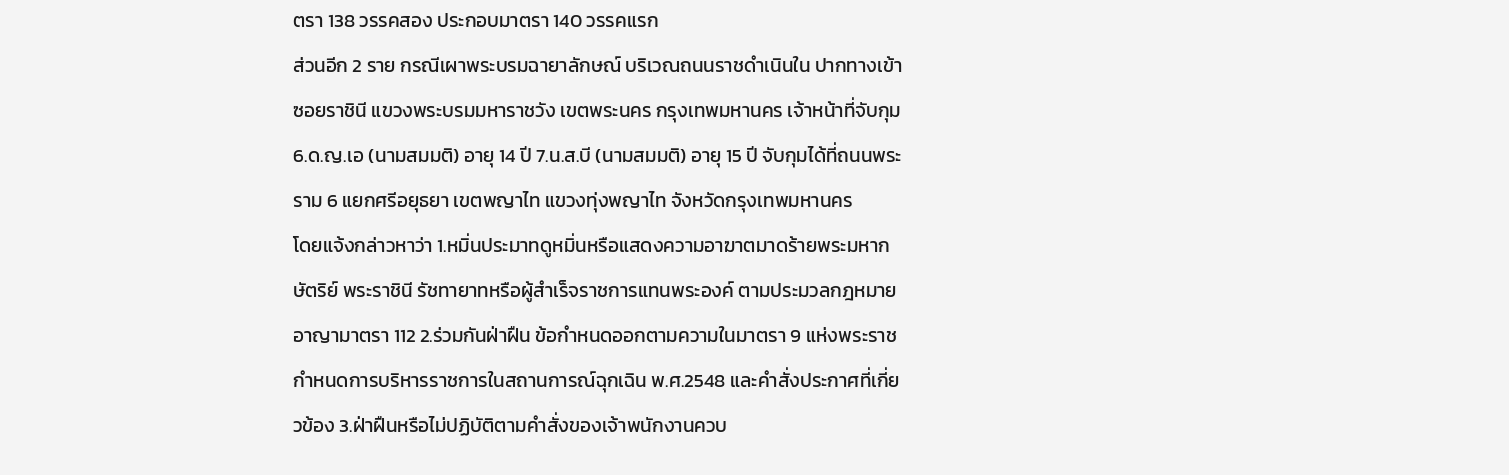ตรา 138 วรรคสอง ประกอบมาตรา 140 วรรคแรก
ส่วนอีก 2 ราย กรณีเผาพระบรมฉายาลักษณ์ บริเวณถนนราชดำเนินใน ปากทางเข้าซอยราชินี แขวงพระบรมมหาราชวัง เขตพระนคร กรุงเทพมหานคร เจ้าหน้าที่จับกุม 6.ด.ญ.เอ (นามสมมติ) อายุ 14 ปี 7.น.ส.บี (นามสมมติ) อายุ 15 ปี จับกุมได้ที่ถนนพระราม 6 แยกศรีอยุธยา เขตพญาไท แขวงทุ่งพญาไท จังหวัดกรุงเทพมหานคร
โดยแจ้งกล่าวหาว่า 1.หมิ่นประมาทดูหมิ่นหรือแสดงความอาฆาตมาดร้ายพระมหากษัตริย์ พระราชินี รัชทายาทหรือผู้สำเร็จราชการแทนพระองค์ ตามประมวลกฎหมายอาญามาตรา 112 2.ร่วมกันฝ่าฝืน ข้อกำหนดออกตามความในมาตรา 9 แห่งพระราชกำหนดการบริหารราชการในสถานการณ์ฉุกเฉิน พ.ศ.2548 และคำสั่งประกาศที่เกี่ยวข้อง 3.ฝ่าฝืนหรือไม่ปฏิบัติตามคำสั่งของเจ้าพนักงานควบ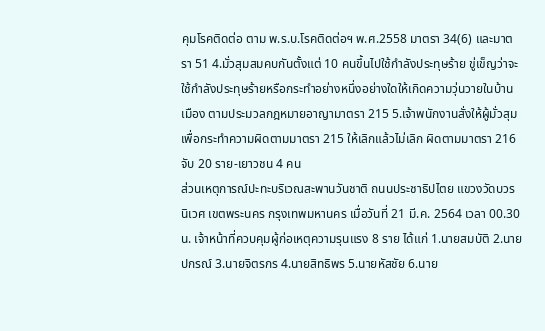คุมโรคติดต่อ ตาม พ.ร.บ.โรคติดต่อฯ พ.ศ.2558 มาตรา 34(6) และมาตรา 51 4.มั่วสุมสมคบกันตั้งแต่ 10 คนขึ้นไปใช้กำลังประทุษร้าย ขู่เข็ญว่าจะใช้กำลังประทุษร้ายหรือกระทำอย่างหนึ่งอย่างใดให้เกิดความวุ่นวายในบ้านเมือง ตามประมวลกฎหมายอาญามาตรา 215 5.เจ้าพนักงานสั่งให้ผู้มั่วสุมเพื่อกระทำความผิดตามมาตรา 215 ให้เลิกแล้วไม่เลิก ผิดตามมาตรา 216
จับ 20 ราย-เยาวชน 4 คน
ส่วนเหตุการณ์ปะทะบริเวณสะพานวันชาติ ถนนประชาธิปไตย แขวงวัดบวรนิเวศ เขตพระนคร กรุงเทพมหานคร เมื่อวันที่ 21 มี.ค. 2564 เวลา 00.30 น. เจ้าหน้าที่ควบคุมผู้ก่อเหตุความรุนแรง 8 ราย ได้แก่ 1.นายสมบัติ 2.นายปกรณ์ 3.นายจิตรกร 4.นายสิทธิพร 5.นายหัสชัย 6.นาย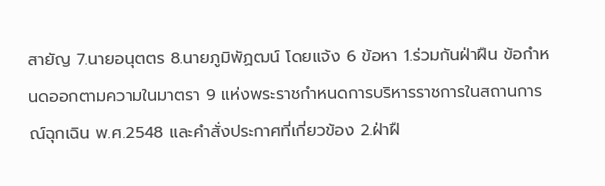สายัญ 7.นายอนุตตร 8.นายภูมิพัฏฒน์ โดยแจ้ง 6 ข้อหา 1.ร่วมกันฝ่าฝืน ข้อกำหนดออกตามความในมาตรา 9 แห่งพระราชกำหนดการบริหารราชการในสถานการณ์ฉุกเฉิน พ.ศ.2548 และคำสั่งประกาศที่เกี่ยวข้อง 2.ฝ่าฝื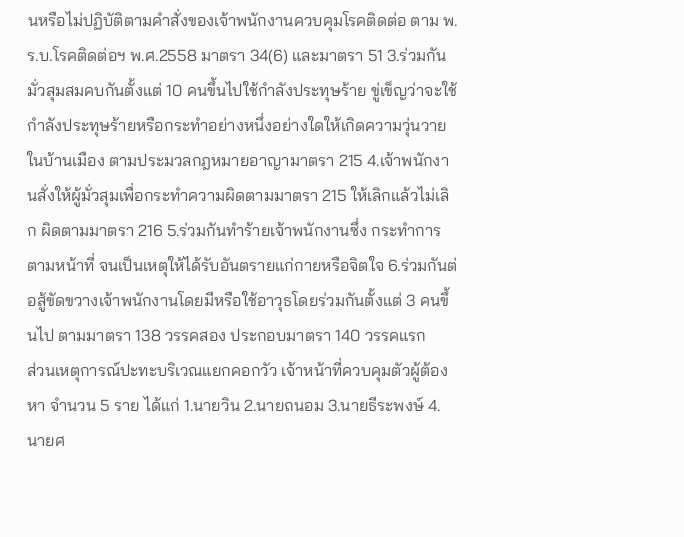นหรือไม่ปฏิบัติตามคำสั่งของเจ้าพนักงานควบคุมโรคติดต่อ ตาม พ.ร.บ.โรคติดต่อฯ พ.ศ.2558 มาตรา 34(6) และมาตรา 51 3.ร่วมกันมั่วสุมสมคบกันตั้งแต่ 10 คนขึ้นไปใช้กำลังประทุษร้าย ขู่เข็ญว่าจะใช้กำลังประทุษร้ายหรือกระทำอย่างหนึ่งอย่างใดให้เกิดความวุ่นวายในบ้านเมือง ตามประมวลกฎหมายอาญามาตรา 215 4.เจ้าพนักงานสั่งให้ผู้มั่วสุมเพื่อกระทำความผิดตามมาตรา 215 ให้เลิกแล้วไม่เลิก ผิดตามมาตรา 216 5.ร่วมกันทำร้ายเจ้าพนักงานซึ่ง กระทำการตามหน้าที่ จนเป็นเหตุให้ได้รับอันตรายแก่กายหรือจิตใจ 6.ร่วมกันต่อสู้ขัดขวางเจ้าพนักงานโดยมีหรือใช้อาวุธโดยร่วมกันตั้งแต่ 3 คนขึ้นไป ตามมาตรา 138 วรรคสอง ประกอบมาตรา 140 วรรคแรก
ส่วนเหตุการณ์ปะทะบริเวณแยกคอกวัว เจ้าหน้าที่ควบคุมตัวผู้ต้องหา จำนวน 5 ราย ได้แก่ 1.นายวิน 2.นายถนอม 3.นายธีระพงษ์ 4.นายศ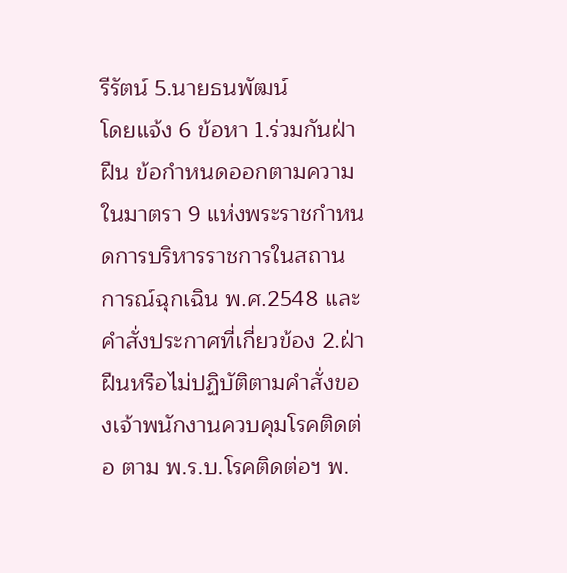รีรัตน์ 5.นายธนพัฒน์
โดยแจ้ง 6 ข้อหา 1.ร่วมกันฝ่าฝืน ข้อกำหนดออกตามความในมาตรา 9 แห่งพระราชกำหนดการบริหารราชการในสถานการณ์ฉุกเฉิน พ.ศ.2548 และคำสั่งประกาศที่เกี่ยวข้อง 2.ฝ่าฝืนหรือไม่ปฏิบัติตามคำสั่งของเจ้าพนักงานควบคุมโรคติดต่อ ตาม พ.ร.บ.โรคติดต่อฯ พ.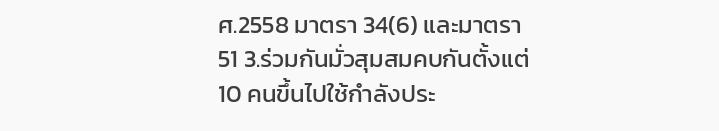ศ.2558 มาตรา 34(6) และมาตรา 51 3.ร่วมกันมั่วสุมสมคบกันตั้งแต่ 10 คนขึ้นไปใช้กำลังประ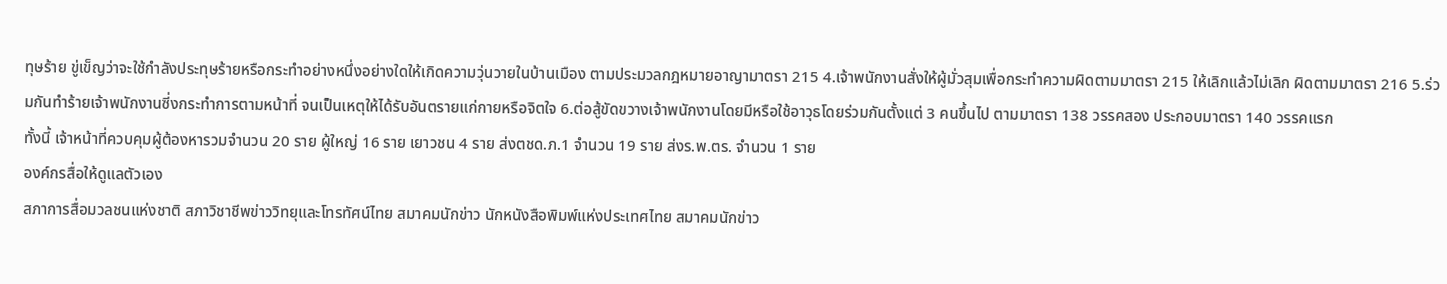ทุษร้าย ขู่เข็ญว่าจะใช้กำลังประทุษร้ายหรือกระทำอย่างหนึ่งอย่างใดให้เกิดความวุ่นวายในบ้านเมือง ตามประมวลกฎหมายอาญามาตรา 215 4.เจ้าพนักงานสั่งให้ผู้มั่วสุมเพื่อกระทำความผิดตามมาตรา 215 ให้เลิกแล้วไม่เลิก ผิดตามมาตรา 216 5.ร่วมกันทำร้ายเจ้าพนักงานซี่งกระทำการตามหน้าที่ จนเป็นเหตุให้ได้รับอันตรายแก่กายหรือจิตใจ 6.ต่อสู้ขัดขวางเจ้าพนักงานโดยมีหรือใช้อาวุธโดยร่วมกันตั้งแต่ 3 คนขึ้นไป ตามมาตรา 138 วรรคสอง ประกอบมาตรา 140 วรรคแรก
ทั้งนี้ เจ้าหน้าที่ควบคุมผู้ต้องหารวมจำนวน 20 ราย ผู้ใหญ่ 16 ราย เยาวชน 4 ราย ส่งตชด.ภ.1 จำนวน 19 ราย ส่งร.พ.ตร. จำนวน 1 ราย
องค์กรสื่อให้ดูแลตัวเอง
สภาการสื่อมวลชนแห่งชาติ สภาวิชาชีพข่าววิทยุและโทรทัศน์ไทย สมาคมนักข่าว นักหนังสือพิมพ์แห่งประเทศไทย สมาคมนักข่าว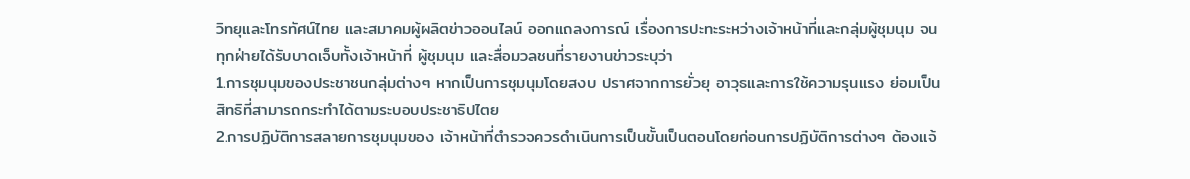วิทยุและโทรทัศน์ไทย และสมาคมผู้ผลิตข่าวออนไลน์ ออกแถลงการณ์ เรื่องการปะทะระหว่างเจ้าหน้าที่และกลุ่มผู้ชุมนุม จนทุกฝ่ายได้รับบาดเจ็บทั้งเจ้าหน้าที่ ผู้ชุมนุม และสื่อมวลชนที่รายงานข่าวระบุว่า
1.การชุมนุมของประชาชนกลุ่มต่างๆ หากเป็นการชุมนุมโดยสงบ ปราศจากการยั่วยุ อาวุธและการใช้ความรุนแรง ย่อมเป็นสิทธิที่สามารถกระทำได้ตามระบอบประชาธิปไตย
2.การปฏิบัติการสลายการชุมนุมของ เจ้าหน้าที่ตำรวจควรดำเนินการเป็นขั้นเป็นตอนโดยก่อนการปฏิบัติการต่างๆ ต้องแจ้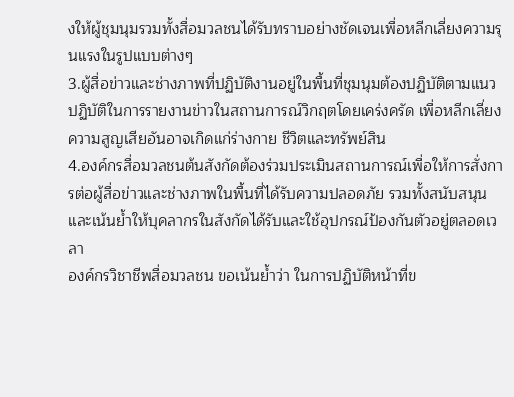งให้ผู้ชุมนุมรวมทั้งสื่อมวลชนได้รับทราบอย่างชัดเจนเพื่อหลีกเลี่ยงความรุนแรงในรูปแบบต่างๆ
3.ผู้สื่อข่าวและช่างภาพที่ปฏิบัติงานอยู่ในพื้นที่ชุมนุมต้องปฏิบัติตามแนวปฏิบัติในการรายงานข่าวในสถานการณ์วิกฤตโดยเคร่งครัด เพื่อหลีกเลี่ยงความสูญเสียอันอาจเกิดแก่ร่างกาย ชีวิตและทรัพย์สิน
4.องค์กรสื่อมวลชนต้นสังกัดต้องร่วมประเมินสถานการณ์เพื่อให้การสั่งการต่อผู้สื่อข่าวและช่างภาพในพื้นที่ได้รับความปลอดภัย รวมทั้งสนับสนุนและเน้นย้ำให้บุคลากรในสังกัดได้รับและใช้อุปกรณ์ป้องกันตัวอยู่ตลอดเวลา
องค์กรวิชาชีพสื่อมวลชน ขอเน้นย้ำว่า ในการปฏิบัติหน้าที่ข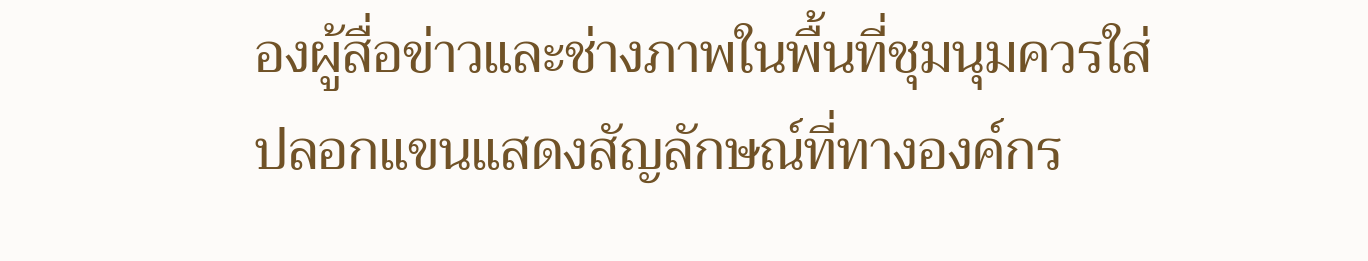องผู้สื่อข่าวและช่างภาพในพื้นที่ชุมนุมควรใส่ปลอกแขนแสดงสัญลักษณ์ที่ทางองค์กร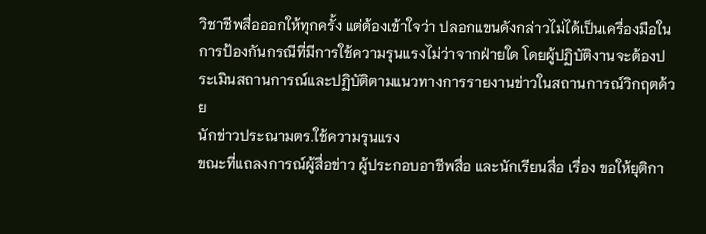วิชาชีพสื่อออกให้ทุกครั้ง แต่ต้องเข้าใจว่า ปลอกแขนดังกล่าวไม่ได้เป็นเครื่องมือในการป้องกันกรณีที่มีการใช้ความรุนแรงไม่ว่าจากฝ่ายใด โดยผู้ปฏิบัติงานจะต้องประเมินสถานการณ์และปฏิบัติตามแนวทางการรายงานข่าวในสถานการณ์วิกฤตด้วย
นักข่าวประณามตร.ใช้ความรุนแรง
ขณะที่แถลงการณ์ผู้สื่อข่าว ผู้ประกอบอาชีพสื่อ และนักเรียนสื่อ เรื่อง ขอให้ยุติกา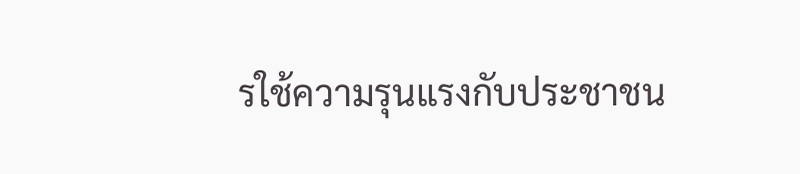รใช้ความรุนแรงกับประชาชน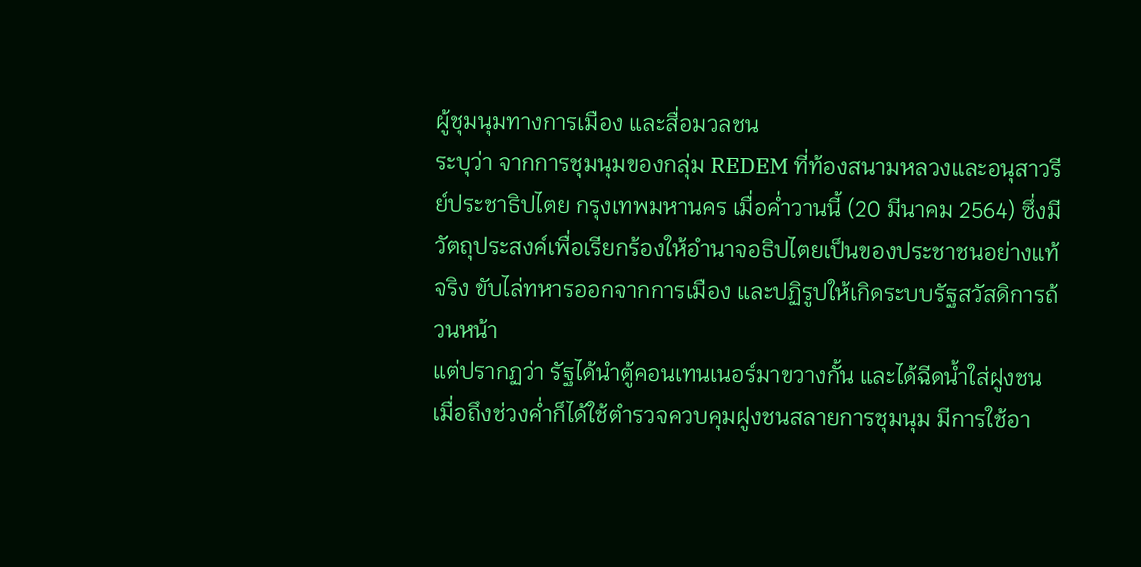ผู้ชุมนุมทางการเมือง และสื่อมวลชน
ระบุว่า จากการชุมนุมของกลุ่ม REDEM ที่ท้องสนามหลวงและอนุสาวรีย์ประชาธิปไตย กรุงเทพมหานคร เมื่อค่ำวานนี้ (20 มีนาคม 2564) ซึ่งมีวัตถุประสงค์เพื่อเรียกร้องให้อำนาจอธิปไตยเป็นของประชาชนอย่างแท้จริง ขับไล่ทหารออกจากการเมือง และปฏิรูปให้เกิดระบบรัฐสวัสดิการถ้วนหน้า
แต่ปรากฏว่า รัฐได้นำตู้คอนเทนเนอร์มาขวางกั้น และได้ฉีดน้ำใส่ฝูงชน เมื่อถึงช่วงค่ำก็ได้ใช้ตำรวจควบคุมฝูงชนสลายการชุมนุม มีการใช้อา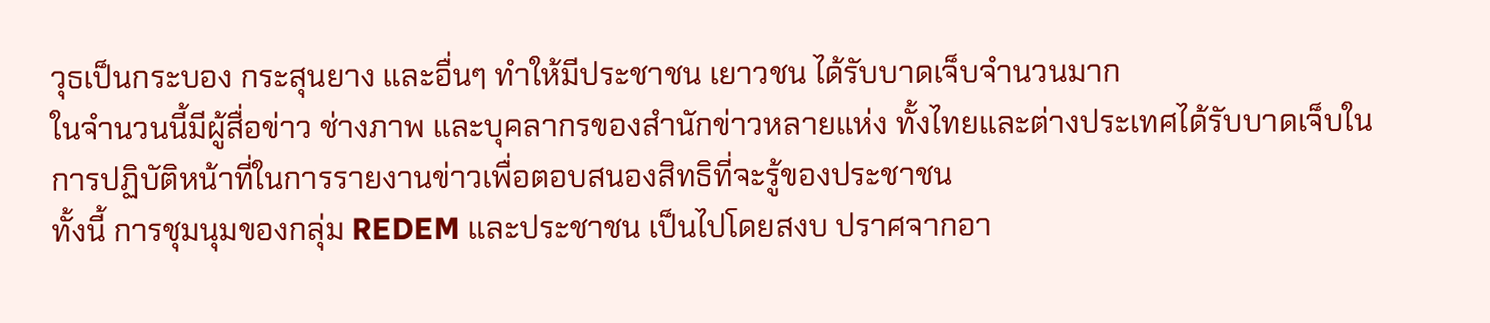วุธเป็นกระบอง กระสุนยาง และอื่นๆ ทำให้มีประชาชน เยาวชน ได้รับบาดเจ็บจำนวนมาก
ในจำนวนนี้มีผู้สื่อข่าว ช่างภาพ และบุคลากรของสำนักข่าวหลายแห่ง ทั้งไทยและต่างประเทศได้รับบาดเจ็บในการปฏิบัติหน้าที่ในการรายงานข่าวเพื่อตอบสนองสิทธิที่จะรู้ของประชาชน
ทั้งนี้ การชุมนุมของกลุ่ม REDEM และประชาชน เป็นไปโดยสงบ ปราศจากอา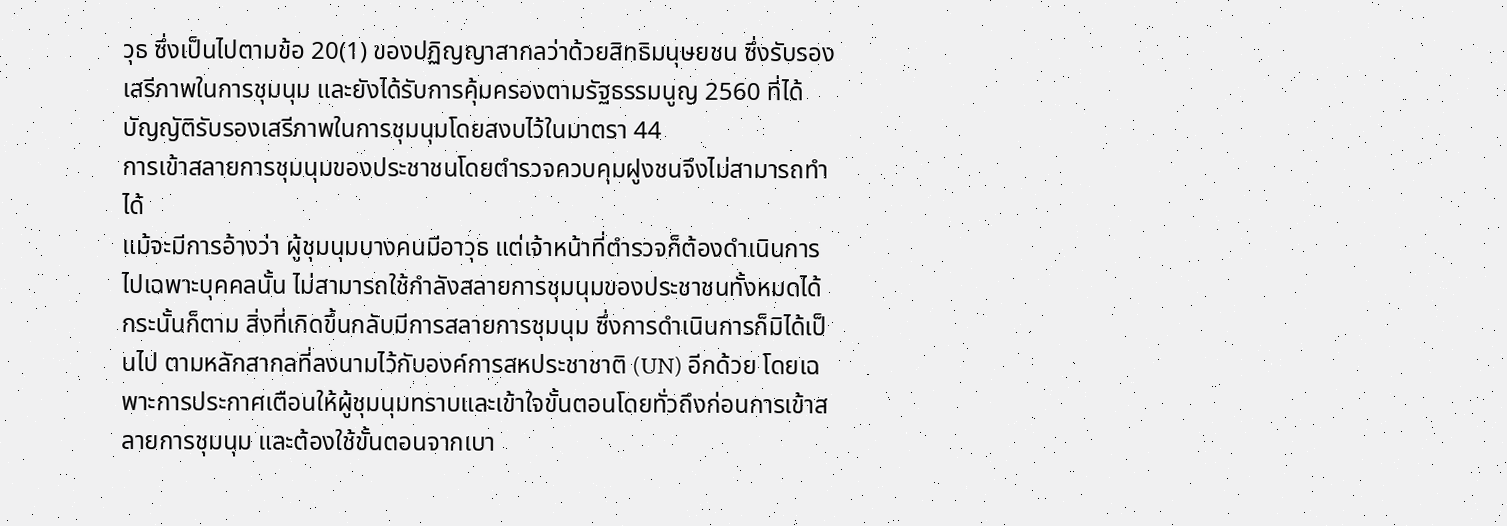วุธ ซึ่งเป็นไปตามข้อ 20(1) ของปฏิญญาสากลว่าด้วยสิทธิมนุษยชน ซึ่งรับรองเสรีภาพในการชุมนุม และยังได้รับการคุ้มครองตามรัฐธรรมนูญ 2560 ที่ได้บัญญัติรับรองเสรีภาพในการชุมนุมโดยสงบไว้ในมาตรา 44
การเข้าสลายการชุมนุมของประชาชนโดยตำรวจควบคุมฝูงชนจึงไม่สามารถทำได้
แม้จะมีการอ้างว่า ผู้ชุมนุมบางคนมีอาวุธ แต่เจ้าหน้าที่ตำรวจก็ต้องดำเนินการไปเฉพาะบุคคลนั้น ไม่สามารถใช้กำลังสลายการชุมนุมของประชาชนทั้งหมดได้
กระนั้นก็ตาม สิ่งที่เกิดขึ้นกลับมีการสลายการชุมนุม ซึ่งการดำเนินการก็มิได้เป็นไป ตามหลักสากลที่ลงนามไว้กับองค์การสหประชาชาติ (UN) อีกด้วย โดยเฉพาะการประกาศเตือนให้ผู้ชุมนุมทราบและเข้าใจขั้นตอนโดยทั่วถึงก่อนการเข้าสลายการชุมนุม และต้องใช้ขั้นตอนจากเบา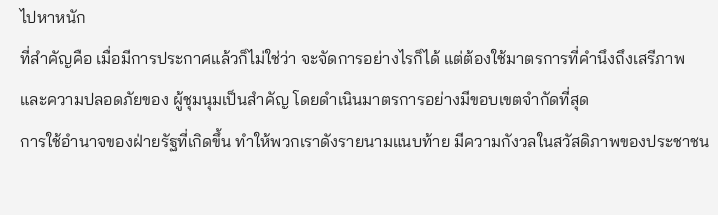ไปหาหนัก
ที่สำคัญคือ เมื่อมีการประกาศแล้วก็ไม่ใช่ว่า จะจัดการอย่างไรก็ได้ แต่ต้องใช้มาตรการที่คำนึงถึงเสรีภาพและความปลอดภัยของ ผู้ชุมนุมเป็นสำคัญ โดยดำเนินมาตรการอย่างมีขอบเขตจำกัดที่สุด
การใช้อำนาจของฝ่ายรัฐที่เกิดขึ้น ทำให้พวกเราดังรายนามแนบท้าย มีความกังวลในสวัสดิภาพของประชาชน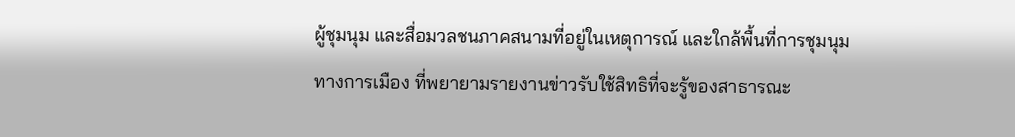ผู้ชุมนุม และสื่อมวลชนภาคสนามที่อยู่ในเหตุการณ์ และใกล้พื้นที่การชุมนุมทางการเมือง ที่พยายามรายงานข่าวรับใช้สิทธิที่จะรู้ของสาธารณะ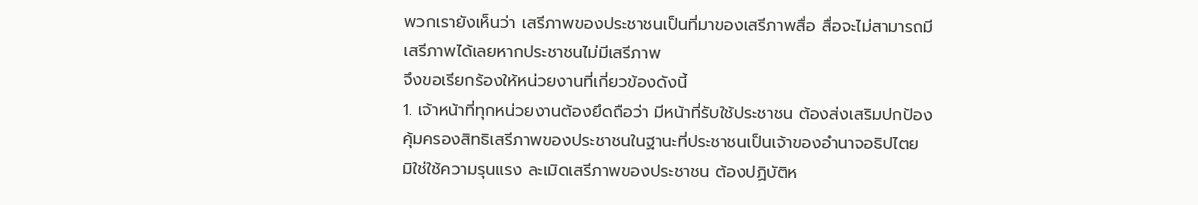พวกเรายังเห็นว่า เสรีภาพของประชาชนเป็นที่มาของเสรีภาพสื่อ สื่อจะไม่สามารถมีเสรีภาพได้เลยหากประชาชนไม่มีเสรีภาพ
จึงขอเรียกร้องให้หน่วยงานที่เกี่ยวข้องดังนี้
1. เจ้าหน้าที่ทุกหน่วยงานต้องยึดถือว่า มีหน้าที่รับใช้ประชาชน ต้องส่งเสริมปกป้องคุ้มครองสิทธิเสรีภาพของประชาชนในฐานะที่ประชาชนเป็นเจ้าของอำนาจอธิปไตย มิใช่ใช้ความรุนแรง ละเมิดเสรีภาพของประชาชน ต้องปฏิบัติห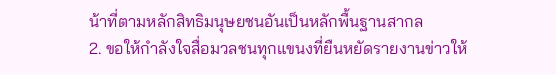น้าที่ตามหลักสิทธิมนุษยชนอันเป็นหลักพื้นฐานสากล
2. ขอให้กำลังใจสื่อมวลชนทุกแขนงที่ยืนหยัดรายงานข่าวให้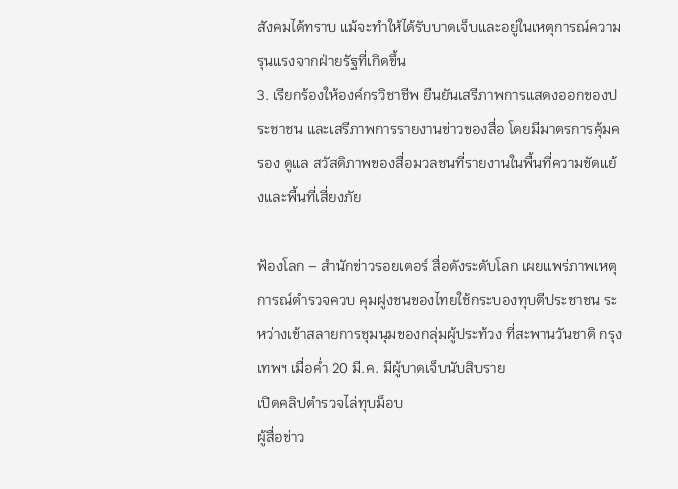สังคมได้ทราบ แม้จะทำให้ได้รับบาดเจ็บและอยู่ในเหตุการณ์ความรุนแรงจากฝ่ายรัฐที่เกิดขึ้น
3. เรียกร้องให้องค์กรวิชาชีพ ยืนยันเสรีภาพการแสดงออกของประชาชน และเสรีภาพการรายงานข่าวของสื่อ โดยมีมาตรการคุ้มครอง ดูแล สวัสดิภาพของสื่อมวลชนที่รายงานในพื้นที่ความขัดแย้งและพื้นที่เสี่ยงภัย

ฟ้องโลก – สำนักข่าวรอยเตอร์ สื่อดังระดับโลก เผยแพร่ภาพเหตุการณ์ตำรวจควบ คุมฝูงชนของไทยใช้กระบองทุบตีประชาชน ระหว่างเข้าสลายการชุมนุมของกลุ่มผู้ประท้วง ที่สะพานวันชาติ กรุง เทพฯ เมื่อค่ำ 20 มี.ค. มีผู้บาดเจ็บนับสิบราย
เปิดคลิปตำรวจไล่ทุบม็อบ
ผู้สื่อข่าว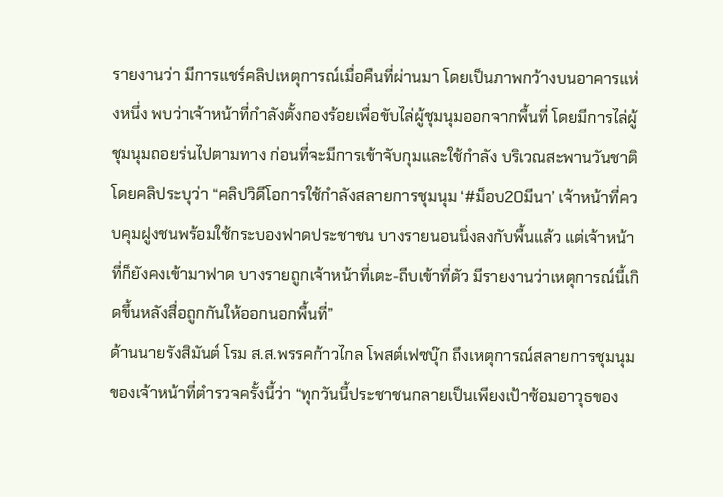รายงานว่า มีการแชร์คลิปเหตุการณ์เมื่อคืนที่ผ่านมา โดยเป็นภาพกว้างบนอาคารแห่งหนึ่ง พบว่าเจ้าหน้าที่กำลังตั้งกองร้อยเพื่อขับไล่ผู้ชุมนุมออกจากพื้นที่ โดยมีการไล่ผู้ชุมนุมถอยร่นไปตามทาง ก่อนที่จะมีการเข้าจับกุมและใช้กำลัง บริเวณสะพานวันชาติ
โดยคลิประบุว่า “คลิปวิดีโอการใช้กำลังสลายการชุมนุม ‘#ม็อบ20มีนา’ เจ้าหน้าที่ควบคุมฝูงชนพร้อมใช้กระบองฟาดประชาชน บางรายนอนนิ่งลงกับพื้นแล้ว แต่เจ้าหน้าที่ก็ยังคงเข้ามาฟาด บางรายถูกเจ้าหน้าที่เตะ-ถีบเข้าที่ตัว มีรายงานว่าเหตุการณ์นี้เกิดขึ้นหลังสื่อถูกกันให้ออกนอกพื้นที่”
ด้านนายรังสิมันต์ โรม ส.ส.พรรคก้าวไกล โพสต์เฟซบุ๊ก ถึงเหตุการณ์สลายการชุมนุมของเจ้าหน้าที่ตำรวจครั้งนี้ว่า “ทุกวันนี้ประชาชนกลายเป็นเพียงเป้าซ้อมอาวุธของ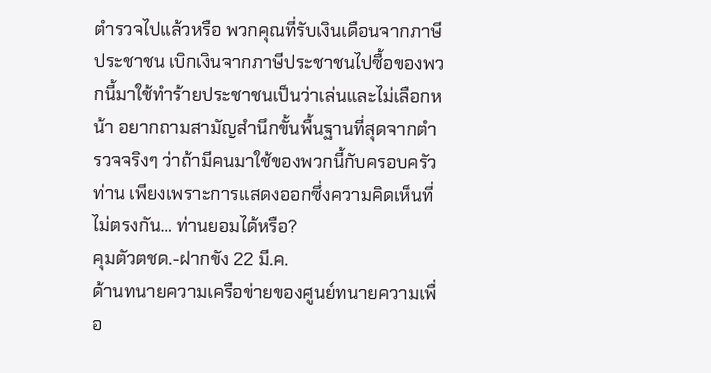ตำรวจไปแล้วหรือ พวกคุณที่รับเงินเดือนจากภาษีประชาชน เบิกเงินจากภาษีประชาชนไปซื้อของพวกนี้มาใช้ทำร้ายประชาชนเป็นว่าเล่นและไม่เลือกหน้า อยากถามสามัญสำนึกขั้นพื้นฐานที่สุดจากตำรวจจริงๆ ว่าถ้ามีคนมาใช้ของพวกนี้กับครอบครัวท่าน เพียงเพราะการแสดงออกซึ่งความคิดเห็นที่ไม่ตรงกัน… ท่านยอมได้หรือ?
คุมตัวตชด.-ฝากขัง 22 มี.ค.
ด้านทนายความเครือข่ายของศูนย์ทนายความเพื่อ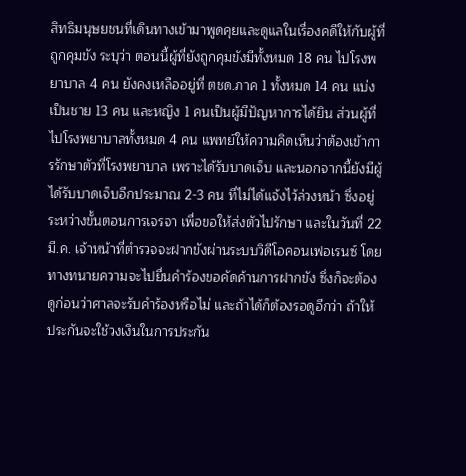สิทธิมนุษยชนที่เดินทางเข้ามาพูดคุยและดูแลในเรื่องคดีให้กับผู้ที่ถูกคุมขัง ระบุว่า ตอนนี้ผู้ที่ยังถูกคุมขังมีทั้งหมด 18 คน ไปโรงพยาบาล 4 คน ยังคงเหลืออยู่ที่ ตชด.ภาค 1 ทั้งหมด 14 คน แบ่งเป็นชาย 13 คน และหญิง 1 คนเป็นผู้มีปัญหาการได้ยิน ส่วนผู้ที่ไปโรงพยาบาลทั้งหมด 4 คน แพทย์ให้ความคิดเห็นว่าต้องเข้าการรักษาตัวที่โรงพยาบาล เพราะได้รับบาดเจ็บ และนอกจากนี้ยังมีผู้ได้รับบาดเจ็บอีกประมาณ 2-3 คน ที่ไม่ได้แจ้งไว้ล่วงหน้า ซึ่งอยู่ระหว่างขั้นตอนการเจรจา เพื่อขอให้ส่งตัวไปรักษา และในวันที่ 22 มี.ค. เจ้าหน้าที่ตำรวจจะฝากขังผ่านระบบวิดีโอคอนเฟอเรนซ์ โดยทางทนายความจะไปยื่นคำร้องขอคัดค้านการฝากขัง ซึ่งก็จะต้องดูก่อนว่าศาลจะรับคำร้องหรือไม่ และถ้าได้ก็ต้องรอดูอีกว่า ถ้าให้ประกันจะใช้วงเงินในการประกัน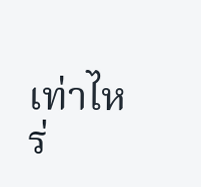เท่าไหร่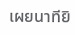เผยนาทียิ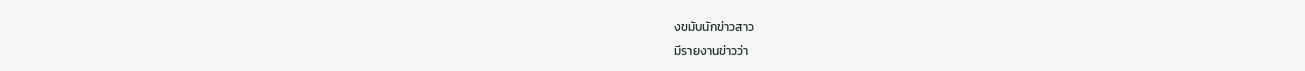งขมับนักข่าวสาว
มีรายงานข่าวว่า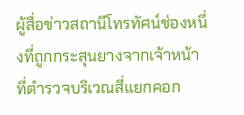ผู้สื่อข่าวสถานีโทรทัศน์ช่องหนึ่งที่ถูกกระสุนยางจากเจ้าหน้าที่ตำรวจบริเวณสี่แยกคอก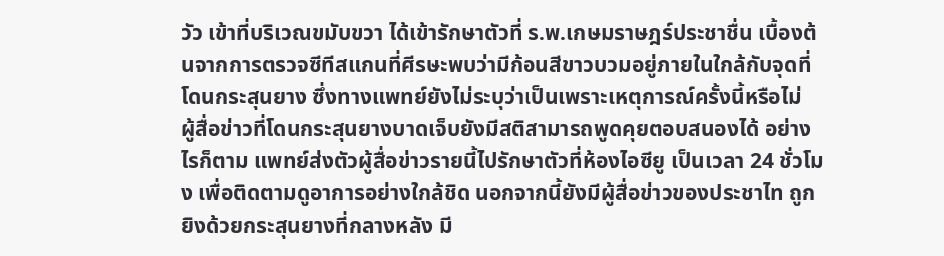วัว เข้าที่บริเวณขมับขวา ได้เข้ารักษาตัวที่ ร.พ.เกษมราษฎร์ประชาชื่น เบื้องต้นจากการตรวจซีทีสแกนที่ศีรษะพบว่ามีก้อนสีขาวบวมอยู่ภายในใกล้กับจุดที่โดนกระสุนยาง ซึ่งทางแพทย์ยังไม่ระบุว่าเป็นเพราะเหตุการณ์ครั้งนี้หรือไม่
ผู้สื่อข่าวที่โดนกระสุนยางบาดเจ็บยังมีสติสามารถพูดคุยตอบสนองได้ อย่างไรก็ตาม แพทย์ส่งตัวผู้สื่อข่าวรายนี้ไปรักษาตัวที่ห้องไอซียู เป็นเวลา 24 ชั่วโมง เพื่อติดตามดูอาการอย่างใกล้ชิด นอกจากนี้ยังมีผู้สื่อข่าวของประชาไท ถูกยิงด้วยกระสุนยางที่กลางหลัง มี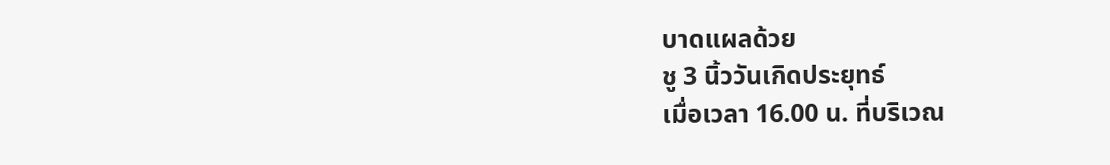บาดแผลด้วย
ชู 3 นิ้ววันเกิดประยุทธ์
เมื่อเวลา 16.00 น. ที่บริเวณ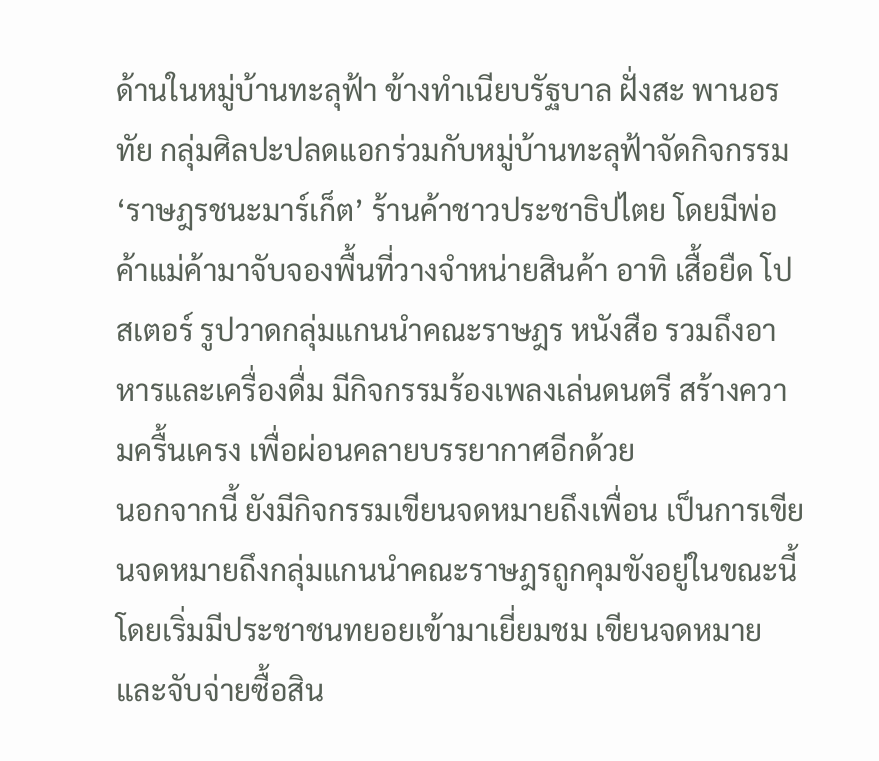ด้านในหมู่บ้านทะลุฟ้า ข้างทำเนียบรัฐบาล ฝั่งสะ พานอรทัย กลุ่มศิลปะปลดแอกร่วมกับหมู่บ้านทะลุฟ้าจัดกิจกรรม ‘ราษฎรชนะมาร์เก็ต’ ร้านค้าชาวประชาธิปไตย โดยมีพ่อค้าแม่ค้ามาจับจองพื้นที่วางจำหน่ายสินค้า อาทิ เสื้อยืด โปสเตอร์ รูปวาดกลุ่มแกนนำคณะราษฎร หนังสือ รวมถึงอาหารและเครื่องดื่ม มีกิจกรรมร้องเพลงเล่นดนตรี สร้างความครื้นเครง เพื่อผ่อนคลายบรรยากาศอีกด้วย
นอกจากนี้ ยังมีกิจกรรมเขียนจดหมายถึงเพื่อน เป็นการเขียนจดหมายถึงกลุ่มแกนนำคณะราษฎรถูกคุมขังอยู่ในขณะนี้ โดยเริ่มมีประชาชนทยอยเข้ามาเยี่ยมชม เขียนจดหมายและจับจ่ายซื้อสิน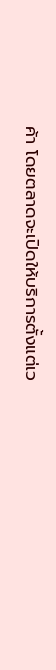ค้า โดยตลาดจะเปิดให้บริการตั้งแต่เว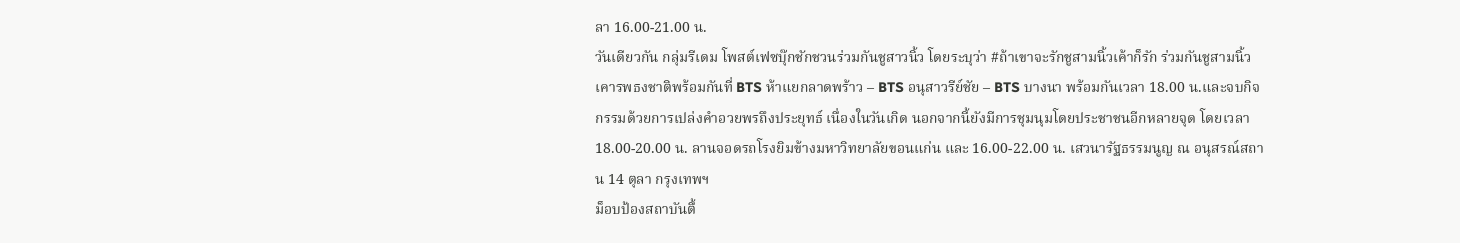ลา 16.00-21.00 น.
วันเดียวกัน กลุ่มรีเดม โพสต์เฟซบุ๊กชักชวนร่วมกันชูสาวนิ้ว โดยระบุว่า #ถ้าเขาจะรักชูสามนิ้วเค้าก็รัก ร่วมกันชูสามนิ้วเคารพธงชาติพร้อมกันที่ BTS ห้าแยกลาดพร้าว – BTS อนุสาวรีย์ชัย – BTS บางนา พร้อมกันเวลา 18.00 น.และจบกิจกรรมด้วยการเปล่งคำอวยพรถึงประยุทธ์ เนื่องในวันเกิด นอกจากนี้ยังมีการชุมนุมโดยประชาชนอีกหลายจุด โดยเวลา 18.00-20.00 น. ลานจอดรถโรงยิมข้างมหาวิทยาลัยขอนแก่น และ 16.00-22.00 น. เสวนารัฐธรรมนูญ ณ อนุสรณ์สถาน 14 ตุลา กรุงเทพฯ
ม็อบป้องสถาบันตื้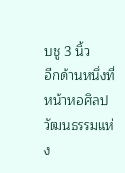บชู 3 นิ้ว
อีกด้านหนึ่งที่หน้าหอศิลปวัฒนธรรมแห่ง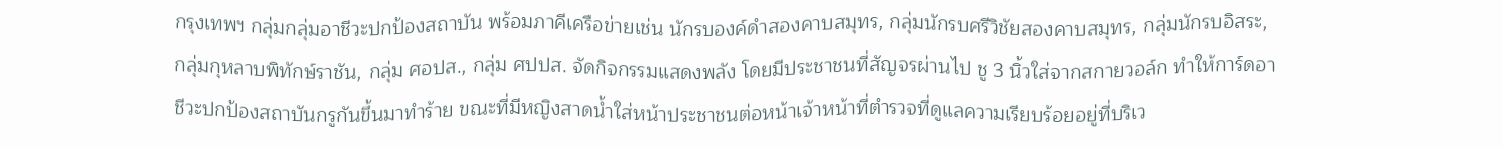กรุงเทพฯ กลุ่มกลุ่มอาชีวะปกป้องสถาบัน พร้อมภาคีเครือข่ายเช่น นักรบองค์ดำสองคาบสมุทร, กลุ่มนักรบศรีวิชัยสองคาบสมุทร, กลุ่มนักรบอิสระ, กลุ่มกุหลาบพิทักษ์ราชัน, กลุ่ม ศอปส., กลุ่ม ศปปส. จัดกิจกรรมแสดงพลัง โดยมีประชาชนที่สัญจรผ่านไป ชู 3 นิ้วใส่จากสกายวอล์ก ทำให้การ์ดอาชีวะปกป้องสถาบันกรูกันขึ้นมาทำร้าย ขณะที่มีหญิงสาดน้ำใส่หน้าประชาชนต่อหน้าเจ้าหน้าที่ตำรวจที่ดูแลความเรียบร้อยอยู่ที่บริเว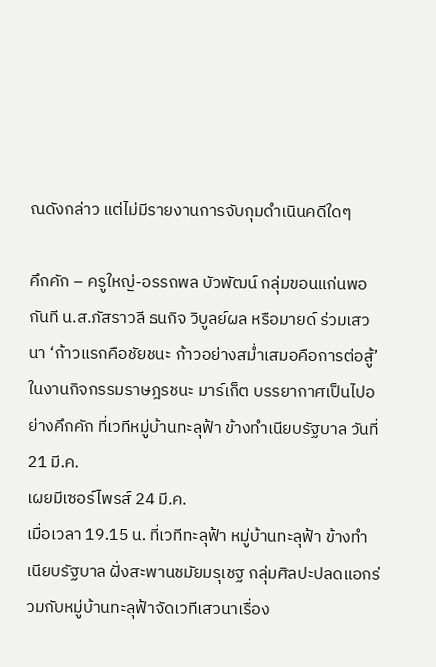ณดังกล่าว แต่ไม่มีรายงานการจับกุมดำเนินคดีใดๆ

คึกคัก – ครูใหญ่-อรรถพล บัวพัฒน์ กลุ่มขอนแก่นพอกันที น.ส.ภัสราวลี ธนกิจ วิบูลย์ผล หรือมายด์ ร่วมเสวนา ‘ก้าวแรกคือชัยชนะ ก้าวอย่างสม่ำเสมอคือการต่อสู้’ ในงานกิจกรรมราษฎรชนะ มาร์เก็ต บรรยากาศเป็นไปอย่างคึกคัก ที่เวทีหมู่บ้านทะลุฟ้า ข้างทำเนียบรัฐบาล วันที่ 21 มี.ค.
เผยมีเซอร์ไพรส์ 24 มี.ค.
เมื่อเวลา 19.15 น. ที่เวทีทะลุฟ้า หมู่บ้านทะลุฟ้า ข้างทำเนียบรัฐบาล ฝั่งสะพานชมัยมรุเชฐ กลุ่มศิลปะปลดแอกร่วมกับหมู่บ้านทะลุฟ้าจัดเวทีเสวนาเรื่อง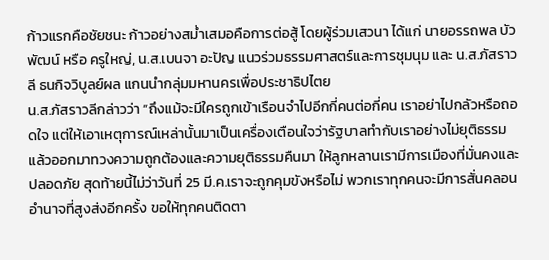ก้าวแรกคือชัยชนะ ก้าวอย่างสม่ำเสมอคือการต่อสู้ โดยผู้ร่วมเสวนา ได้แก่ นายอรรถพล บัวพัฒน์ หรือ ครูใหญ่, น.ส.เบนจา อะปัญ แนวร่วมธรรมศาสตร์และการชุมนุม และ น.ส.ภัสราวลี ธนกิจวิบูลย์ผล แกนนำกลุ่มมหานครเพื่อประชาธิปไตย
น.ส.ภัสราวลีกล่าวว่า “ถึงแม้จะมีใครถูกเข้าเรือนจำไปอีกกี่คนต่อกี่คน เราอย่าไปกลัวหรือถอดใจ แต่ให้เอาเหตุการณ์เหล่านั้นมาเป็นเครื่องเตือนใจว่ารัฐบาลทำกับเราอย่างไม่ยุติธรรม แล้วออกมาทวงความถูกต้องและความยุติธรรมคืนมา ให้ลูกหลานเรามีการเมืองที่มั่นคงและปลอดภัย สุดท้ายนี้ไม่ว่าวันที่ 25 มี.ค.เราจะถูกคุมขังหรือไม่ พวกเราทุกคนจะมีการสั่นคลอนอำนาจที่สูงส่งอีกครั้ง ขอให้ทุกคนติดตา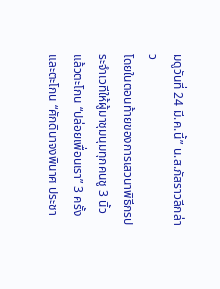มดูวันที่ 24 มี.ค.นี้” น.ส.ภัสราวลีกล่าว
โดยในตอนท้ายของการเสวนาพิธีกรประจำเวทีให้ผู้มาชุมนุมทุกคนชู 3 นิ้ว แล้วตะโกน “ปล่อยเพื่อนเรา” 3 ครั้ง และตะโกน “ศักดินาจงพินาศ ประชา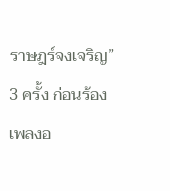ราษฎร์จงเจริญ” 3 ครั้ง ก่อนร้องเพลงอ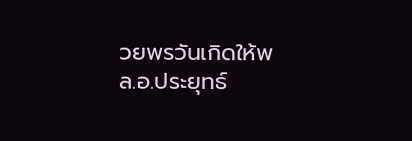วยพรวันเกิดให้พล.อ.ประยุทธ์